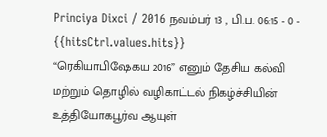Princiya Dixci / 2016 நவம்பர் 13 , பி.ப. 06:15 - 0 - {{hitsCtrl.values.hits}}
“ரெகியாபிஷேகய 2016” எனும் தேசிய கல்வி மற்றும் தொழில் வழிகாட்டல் நிகழ்ச்சியின் உத்தியோகபூர்வ ஆயுள்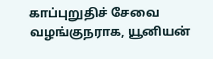காப்புறுதிச் சேவை வழங்குநராக, யூனியன்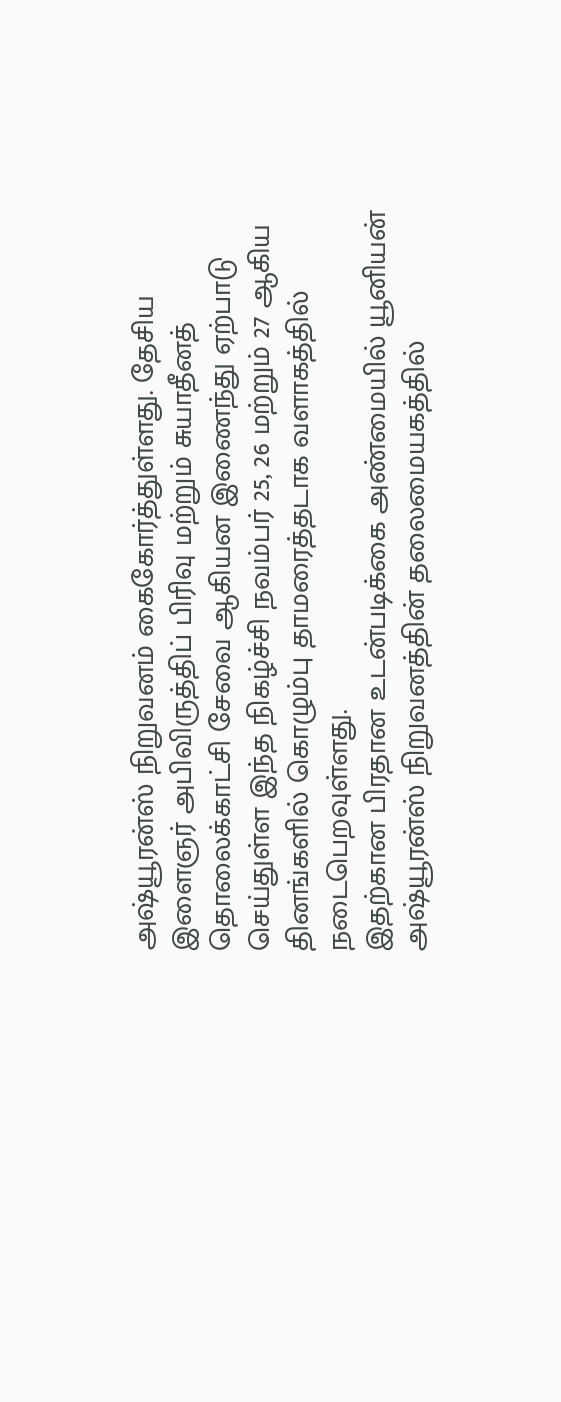அஷ்யூரன்ஸ் நிறுவனம் கைகோர்த்துள்ளது. தேசிய இளைஞர் அபிவிருத்திப் பிரிவு மற்றும் சுயாதீனத் தொலைக்காட்சி சேவை ஆகியன இணைந்து ஏற்பாடு செய்துள்ள இந்த நிகழ்ச்சி நவம்பர் 25, 26 மற்றும் 27 ஆகிய தினங்களில் கொழும்பு தாமரைத்தடாக வளாகத்தில் நடைபெறவுள்ளது.
இதற்கான பிரதான உடன்படிக்கை அண்மையில் யூனியன் அஷ்யூரன்ஸ் நிறுவனத்தின் தலைமையகத்தில்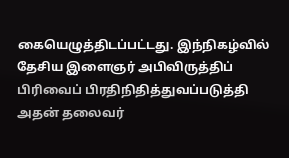கையெழுத்திடப்பட்டது. இந்நிகழ்வில் தேசிய இளைஞர் அபிவிருத்திப் பிரிவைப் பிரதிநிதித்துவப்படுத்தி அதன் தலைவர்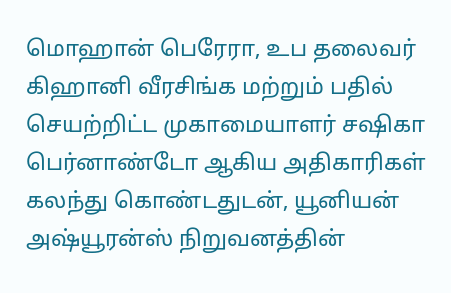மொஹான் பெரேரா, உப தலைவர் கிஹானி வீரசிங்க மற்றும் பதில் செயற்றிட்ட முகாமையாளர் சஷிகா பெர்னாண்டோ ஆகிய அதிகாரிகள் கலந்து கொண்டதுடன், யூனியன் அஷ்யூரன்ஸ் நிறுவனத்தின்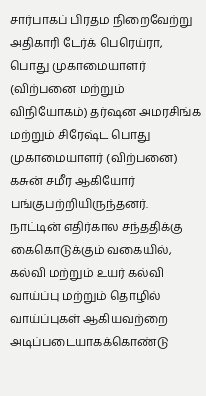சார்பாகப் பிரதம நிறைவேற்று அதிகாரி டேர்க் பெரெய்ரா, பொது முகாமையாளர் (விற்பனை மற்றும் விநியோகம்) தர்ஷன அமரசிங்க மற்றும் சிரேஷ்ட பொது முகாமையாளர் (விற்பனை) கசுன் சமீர ஆகியோர் பங்குபற்றியிருந்தனர்.
நாட்டின் எதிர்கால சந்ததிக்கு கைகொடுக்கும் வகையில், கல்வி மற்றும் உயர் கல்வி வாய்ப்பு மற்றும் தொழில் வாய்ப்புகள் ஆகியவற்றை அடிப்படையாகக்கொண்டு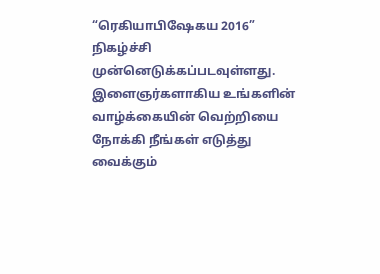“ரெகியாபிஷேகய 2016” நிகழ்ச்சி முன்னெடுக்கப்படவுள்ளது. இளைஞர்களாகிய உங்களின் வாழ்க்கையின் வெற்றியை நோக்கி நீங்கள் எடுத்து வைக்கும்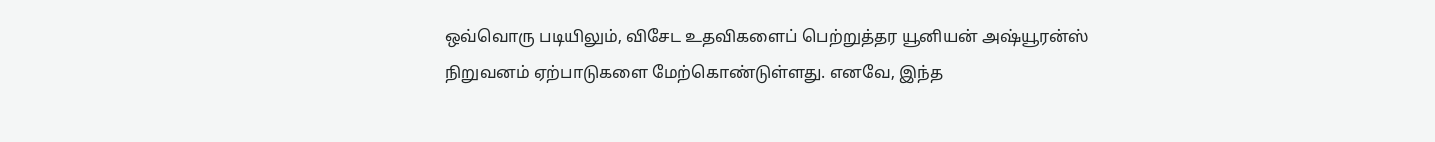ஒவ்வொரு படியிலும், விசேட உதவிகளைப் பெற்றுத்தர யூனியன் அஷ்யூரன்ஸ் நிறுவனம் ஏற்பாடுகளை மேற்கொண்டுள்ளது. எனவே, இந்த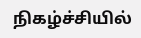நிகழ்ச்சியில்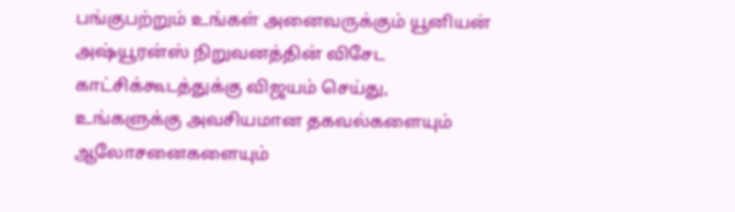பங்குபற்றும் உங்கள் அனைவருக்கும் யூனியன் அஷ்யூரன்ஸ் நிறுவனத்தின் விசேட காட்சிக்கூடத்துக்கு விஜயம் செய்து, உங்களுக்கு அவசியமான தகவல்களையும் ஆலோசனைகளையும்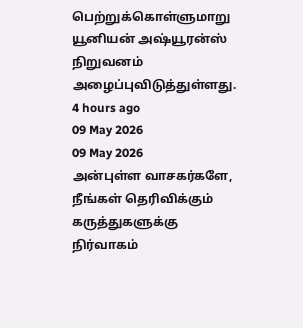பெற்றுக்கொள்ளுமாறு யூனியன் அஷ்யூரன்ஸ் நிறுவனம் அழைப்புவிடுத்துள்ளது.
4 hours ago
09 May 2026
09 May 2026
அன்புள்ள வாசகர்களே,
நீங்கள் தெரிவிக்கும் கருத்துகளுக்கு நிர்வாகம்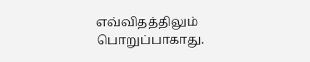எவ்விதத்திலும் பொறுப்பாகாது.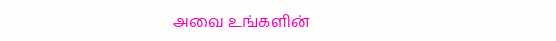அவை உங்களின்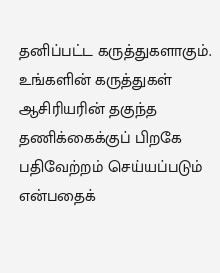தனிப்பட்ட கருத்துகளாகும். உங்களின் கருத்துகள் ஆசிரியரின் தகுந்த தணிக்கைக்குப் பிறகே பதிவேற்றம் செய்யப்படும் என்பதைக்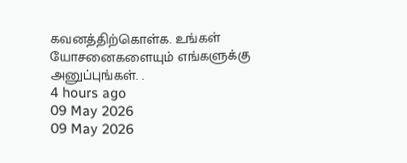கவனத்திற்கொள்க. உங்கள் யோசனைகளையும் எங்களுக்கு அனுப்புங்கள். .
4 hours ago
09 May 2026
09 May 2026